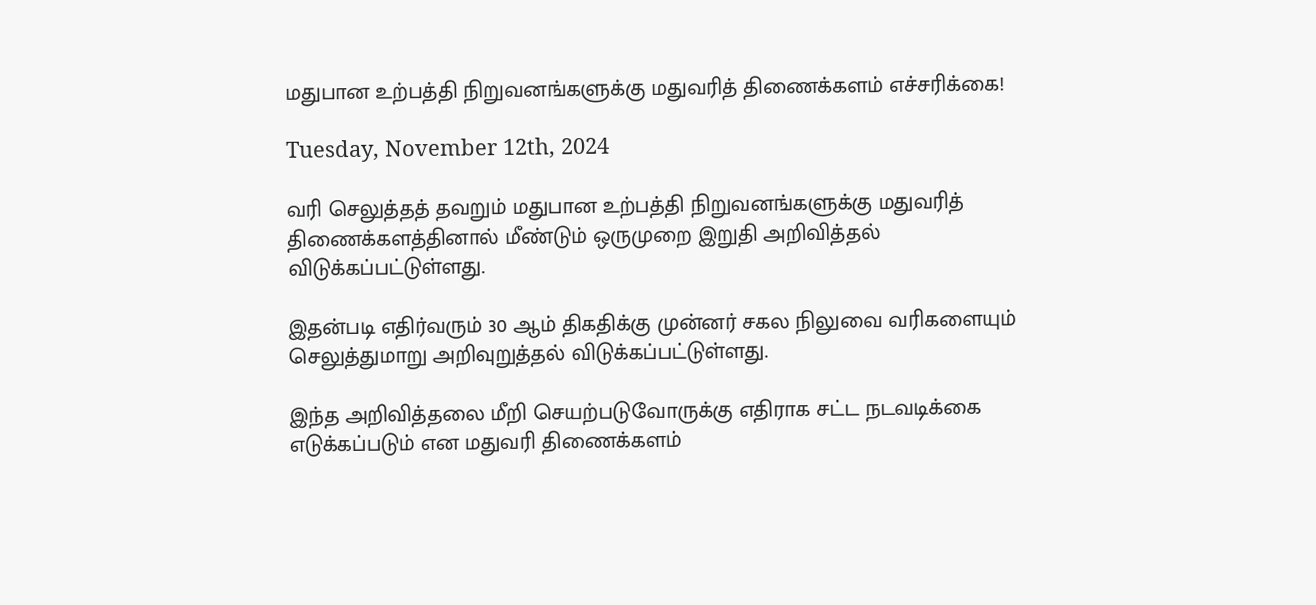மதுபான உற்பத்தி நிறுவனங்களுக்கு மதுவரித் திணைக்களம் எச்சரிக்கை!

Tuesday, November 12th, 2024

வரி செலுத்தத் தவறும் மதுபான உற்பத்தி நிறுவனங்களுக்கு மதுவரித் திணைக்களத்தினால் மீண்டும் ஒருமுறை இறுதி அறிவித்தல் விடுக்கப்பட்டுள்ளது.

இதன்படி எதிர்வரும் 30 ஆம் திகதிக்கு முன்னர் சகல நிலுவை வரிகளையும் செலுத்துமாறு அறிவுறுத்தல் விடுக்கப்பட்டுள்ளது.

இந்த அறிவித்தலை மீறி செயற்படுவோருக்கு எதிராக சட்ட நடவடிக்கை எடுக்கப்படும் என மதுவரி திணைக்களம்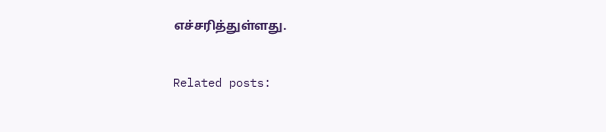எச்சரித்துள்ளது.

Related posts: